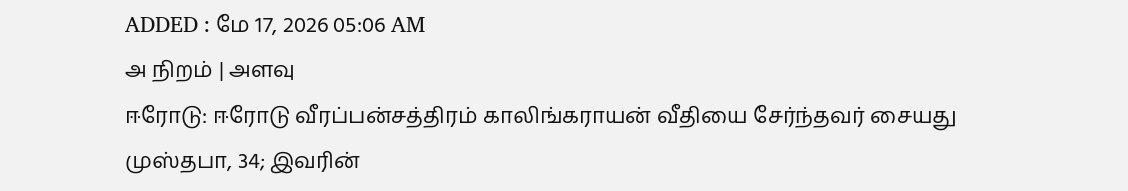ADDED : மே 17, 2026 05:06 AM
அ நிறம் | அளவு
ஈரோடு: ஈரோடு வீரப்பன்சத்திரம் காலிங்கராயன் வீதியை சேர்ந்தவர் சையது முஸ்தபா, 34; இவரின்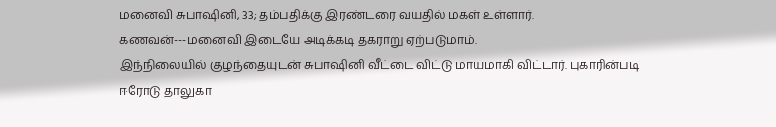மனைவி சுபாஷினி, 33; தம்பதிக்கு இரண்டரை வயதில் மகள் உள்ளார். கணவன்---மனைவி இடையே அடிக்கடி தகராறு ஏற்படுமாம்.
இந்நிலையில் குழந்தையுடன் சுபாஷினி வீட்டை விட்டு மாயமாகி விட்டார். புகாரின்படி ஈரோடு தாலுகா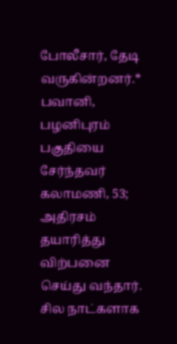போலீசார், தேடி வருகின்றனர்.* பவானி, பழனிபுரம் பகுதியை சேர்ந்தவர் கலாமணி, 53; அதிரசம் தயாரித்து விற்பனை செய்து வந்தார். சில நாட்களாக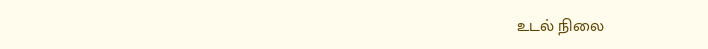உடல் நிலை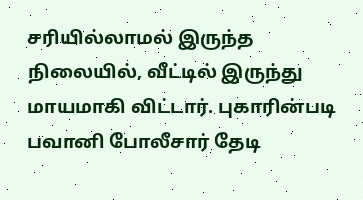சரியில்லாமல் இருந்த நிலையில், வீட்டில் இருந்து மாயமாகி விட்டார். புகாரின்படி பவானி போலீசார் தேடி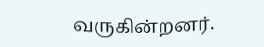வருகின்றனர்.